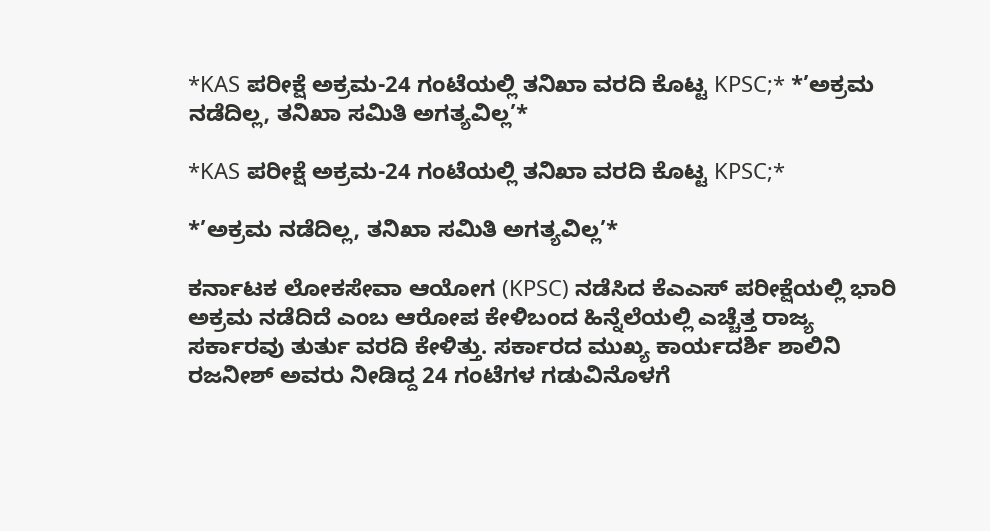*KAS ಪರೀಕ್ಷೆ ಅಕ್ರಮ-24 ಗಂಟೆಯಲ್ಲಿ ತನಿಖಾ ವರದಿ ಕೊಟ್ಟ KPSC;* *’ಅಕ್ರಮ ನಡೆದಿಲ್ಲ, ತನಿಖಾ ಸಮಿತಿ ಅಗತ್ಯವಿಲ್ಲ’*

*KAS ಪರೀಕ್ಷೆ ಅಕ್ರಮ-24 ಗಂಟೆಯಲ್ಲಿ ತನಿಖಾ ವರದಿ ಕೊಟ್ಟ KPSC;*

*’ಅಕ್ರಮ ನಡೆದಿಲ್ಲ, ತನಿಖಾ ಸಮಿತಿ ಅಗತ್ಯವಿಲ್ಲ’*

ಕರ್ನಾಟಕ ಲೋಕಸೇವಾ ಆಯೋಗ (KPSC) ನಡೆಸಿದ ಕೆಎಎಸ್ ಪರೀಕ್ಷೆಯಲ್ಲಿ ಭಾರಿ ಅಕ್ರಮ ನಡೆದಿದೆ ಎಂಬ ಆರೋಪ ಕೇಳಿಬಂದ ಹಿನ್ನೆಲೆಯಲ್ಲಿ ಎಚ್ಚೆತ್ತ ರಾಜ್ಯ ಸರ್ಕಾರವು ತುರ್ತು ವರದಿ ಕೇಳಿತ್ತು. ಸರ್ಕಾರದ ಮುಖ್ಯ ಕಾರ್ಯದರ್ಶಿ ಶಾಲಿನಿ ರಜನೀಶ್ ಅವರು ನೀಡಿದ್ದ 24 ಗಂಟೆಗಳ ಗಡುವಿನೊಳಗೆ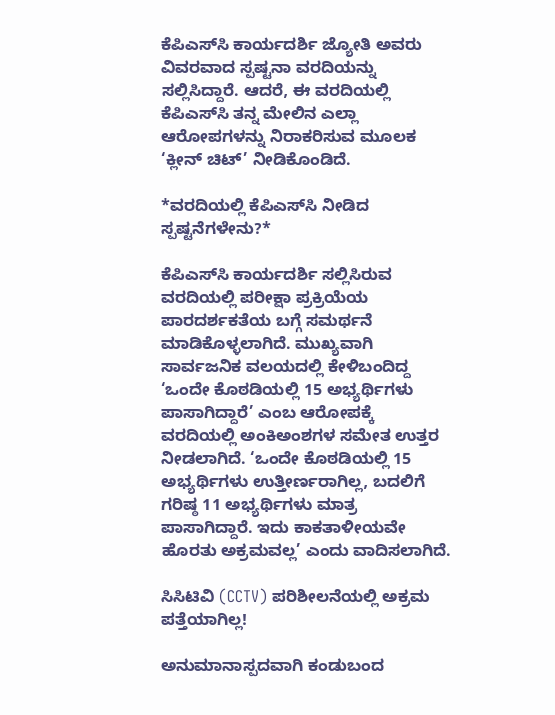ಕೆಪಿಎಸ್‌ಸಿ ಕಾರ್ಯದರ್ಶಿ ಜ್ಯೋತಿ ಅವರು ವಿವರವಾದ ಸ್ಪಷ್ಟನಾ ವರದಿಯನ್ನು ಸಲ್ಲಿಸಿದ್ದಾರೆ. ಆದರೆ, ಈ ವರದಿಯಲ್ಲಿ ಕೆಪಿಎಸ್‌ಸಿ ತನ್ನ ಮೇಲಿನ ಎಲ್ಲಾ ಆರೋಪಗಳನ್ನು ನಿರಾಕರಿಸುವ ಮೂಲಕ ‘ಕ್ಲೀನ್ ಚಿಟ್’ ನೀಡಿಕೊಂಡಿದೆ.

*ವರದಿಯಲ್ಲಿ ಕೆಪಿಎಸ್‌ಸಿ ನೀಡಿದ ಸ್ಪಷ್ಟನೆಗಳೇನು?*

ಕೆಪಿಎಸ್‌ಸಿ ಕಾರ್ಯದರ್ಶಿ ಸಲ್ಲಿಸಿರುವ ವರದಿಯಲ್ಲಿ ಪರೀಕ್ಷಾ ಪ್ರಕ್ರಿಯೆಯ ಪಾರದರ್ಶಕತೆಯ ಬಗ್ಗೆ ಸಮರ್ಥನೆ ಮಾಡಿಕೊಳ್ಳಲಾಗಿದೆ. ಮುಖ್ಯವಾಗಿ ಸಾರ್ವಜನಿಕ ವಲಯದಲ್ಲಿ ಕೇಳಿಬಂದಿದ್ದ ‘ಒಂದೇ ಕೊಠಡಿಯಲ್ಲಿ 15 ಅಭ್ಯರ್ಥಿಗಳು ಪಾಸಾಗಿದ್ದಾರೆ’ ಎಂಬ ಆರೋಪಕ್ಕೆ ವರದಿಯಲ್ಲಿ ಅಂಕಿಅಂಶಗಳ ಸಮೇತ ಉತ್ತರ ನೀಡಲಾಗಿದೆ. ‘ಒಂದೇ ಕೊಠಡಿಯಲ್ಲಿ 15 ಅಭ್ಯರ್ಥಿಗಳು ಉತ್ತೀರ್ಣರಾಗಿಲ್ಲ, ಬದಲಿಗೆ ಗರಿಷ್ಠ 11 ಅಭ್ಯರ್ಥಿಗಳು ಮಾತ್ರ ಪಾಸಾಗಿದ್ದಾರೆ. ಇದು ಕಾಕತಾಳೀಯವೇ ಹೊರತು ಅಕ್ರಮವಲ್ಲ’ ಎಂದು ವಾದಿಸಲಾಗಿದೆ.

ಸಿಸಿಟಿವಿ (CCTV) ಪರಿಶೀಲನೆಯಲ್ಲಿ ಅಕ್ರಮ ಪತ್ತೆಯಾಗಿಲ್ಲ!

ಅನುಮಾನಾಸ್ಪದವಾಗಿ ಕಂಡುಬಂದ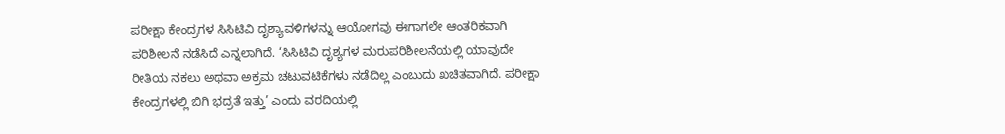ಪರೀಕ್ಷಾ ಕೇಂದ್ರಗಳ ಸಿಸಿಟಿವಿ ದೃಶ್ಯಾವಳಿಗಳನ್ನು ಆಯೋಗವು ಈಗಾಗಲೇ ಆಂತರಿಕವಾಗಿ ಪರಿಶೀಲನೆ ನಡೆಸಿದೆ ಎನ್ನಲಾಗಿದೆ. ‘ಸಿಸಿಟಿವಿ ದೃಶ್ಯಗಳ ಮರುಪರಿಶೀಲನೆಯಲ್ಲಿ ಯಾವುದೇ ರೀತಿಯ ನಕಲು ಅಥವಾ ಅಕ್ರಮ ಚಟುವಟಿಕೆಗಳು ನಡೆದಿಲ್ಲ ಎಂಬುದು ಖಚಿತವಾಗಿದೆ. ಪರೀಕ್ಷಾ ಕೇಂದ್ರಗಳಲ್ಲಿ ಬಿಗಿ ಭದ್ರತೆ ಇತ್ತು’ ಎಂದು ವರದಿಯಲ್ಲಿ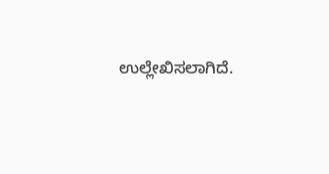ಉಲ್ಲೇಖಿಸಲಾಗಿದೆ.